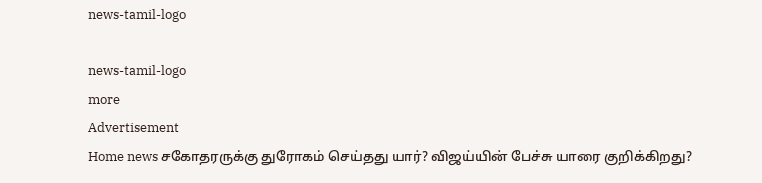news-tamil-logo

news-tamil-logo
more
Advertisement
Home news சகோதரருக்கு துரோகம் செய்தது யார்? விஜய்யின் பேச்சு யாரை குறிக்கிறது?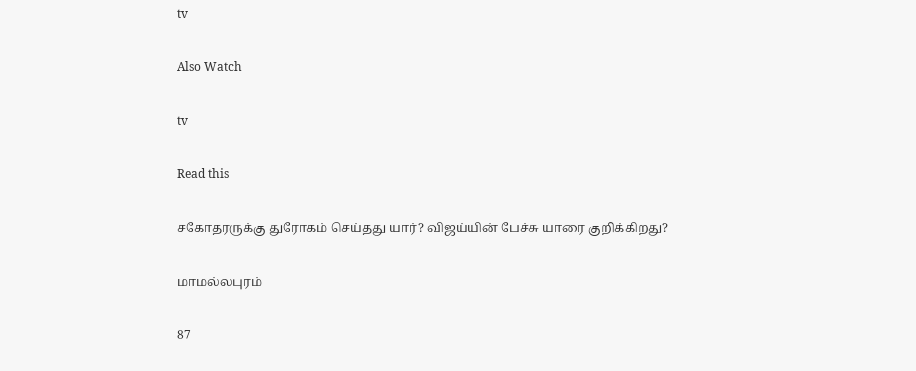tv

Also Watch

tv

Read this

சகோதரருக்கு துரோகம் செய்தது யார்? விஜய்யின் பேச்சு யாரை குறிக்கிறது?

மாமல்லபுரம்

87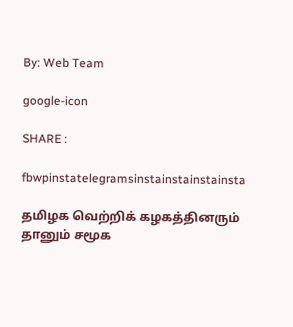By: Web Team

google-icon

SHARE :

fbwpinstatelegramsinstainstainstainsta

தமிழக வெற்றிக் கழகத்தினரும் தானும் சமூக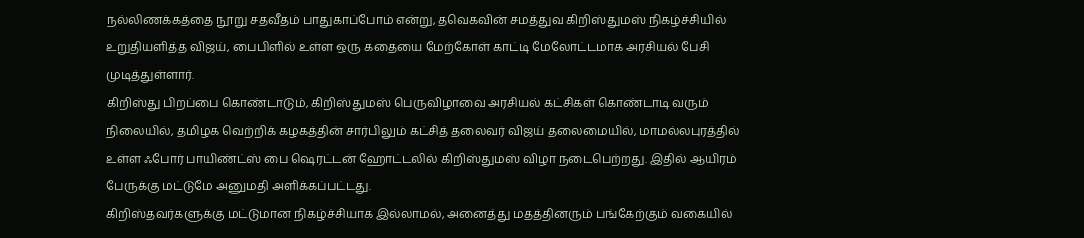நல்லிணக்கத்தை நூறு சதவீதம் பாதுகாப்போம் என்று, தவெகவின் சமத்துவ கிறிஸ்துமஸ் நிகழ்ச்சியில் உறுதியளித்த விஜய், பைபிளில் உள்ள ஒரு கதையை மேற்கோள் காட்டி மேலோட்டமாக அரசியல் பேசி முடித்துள்ளார்.
கிறிஸ்து பிறப்பை கொண்டாடும், கிறிஸ்துமஸ் பெருவிழாவை அரசியல் கட்சிகள் கொண்டாடி வரும் நிலையில், தமிழக வெற்றிக் கழகத்தின் சார்பிலும் கட்சித் தலைவர் விஜய் தலைமையில், மாமல்லபுரத்தில் உள்ள ஃபோர் பாயிண்ட்ஸ் பை ஷெரட்டன் ஹோட்டலில் கிறிஸ்துமஸ் விழா நடைபெற்றது. இதில் ஆயிரம் பேருக்கு மட்டுமே அனுமதி அளிக்கப்பட்டது.
கிறிஸ்தவர்களுக்கு மட்டுமான நிகழ்ச்சியாக இல்லாமல், அனைத்து மதத்தினரும் பங்கேற்கும் வகையில்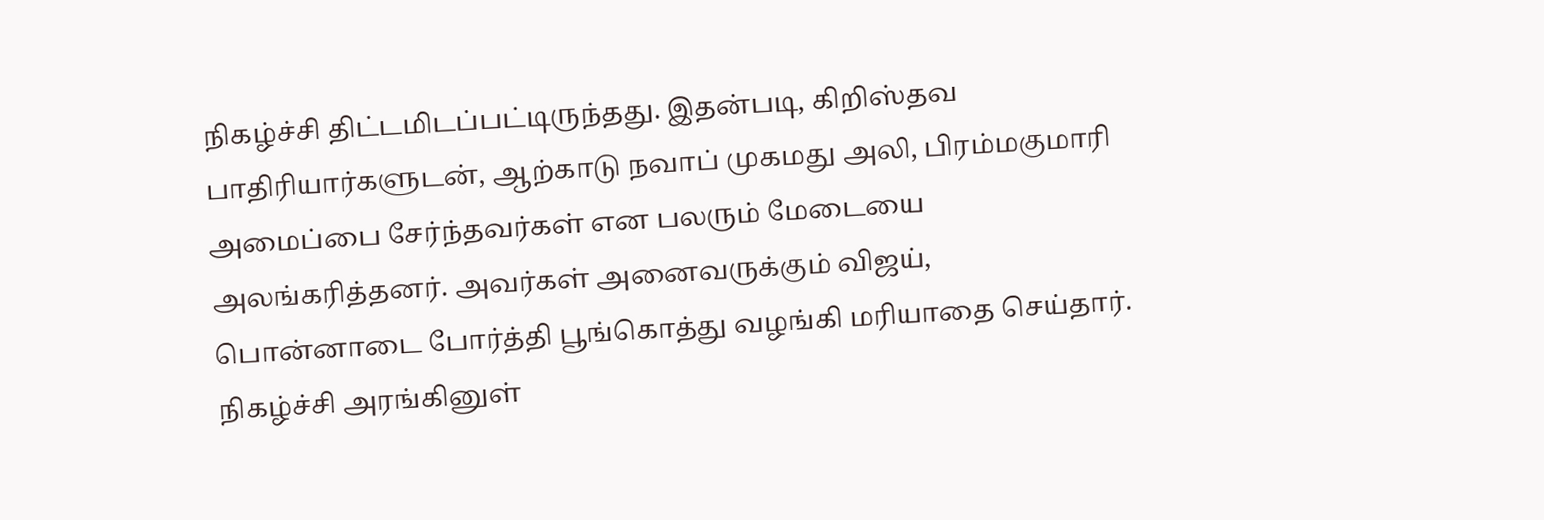நிகழ்ச்சி திட்டமிடப்பட்டிருந்தது. இதன்படி, கிறிஸ்தவ பாதிரியார்களுடன், ஆற்காடு நவாப் முகமது அலி, பிரம்மகுமாரி அமைப்பை சேர்ந்தவர்கள் என பலரும் மேடையை அலங்கரித்தனர். அவர்கள் அனைவருக்கும் விஜய், பொன்னாடை போர்த்தி பூங்கொத்து வழங்கி மரியாதை செய்தார்.
நிகழ்ச்சி அரங்கினுள்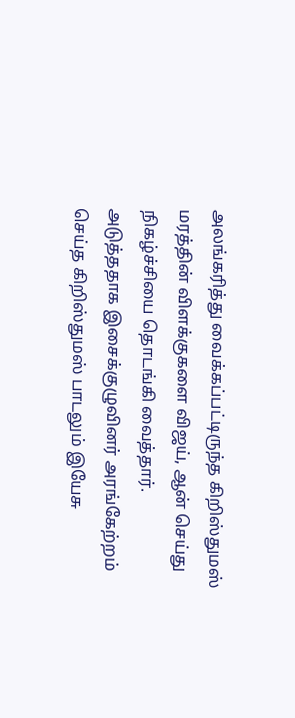அலங்கரித்து வைக்கப்பட்டிருந்த கிறிஸ்துமஸ் மரத்தின் விளக்குகளை விஜய், ஆன் செய்து நிகழ்ச்சியை தொடங்கி வைத்தார்.
அடுத்ததாக இசைக்குழுவினர் அரங்கேற்றம் செய்த கிறிஸ்துமஸ் பாடலும் இயேசு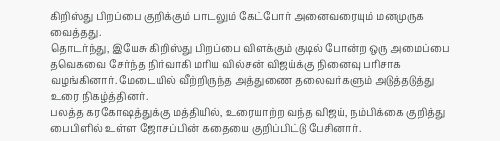கிறிஸ்து பிறப்பை குறிக்கும் பாடலும் கேட்போர் அனைவரையும் மனமுருக வைத்தது.
தொடர்ந்து, இயேசு கிறிஸ்து பிறப்பை விளக்கும் குடில் போன்ற ஒரு அமைப்பை தவெகவை சேர்ந்த நிர்வாகி மரிய வில்சன் விஜய்க்கு நினைவு பரிசாக வழங்கினார். மேடையில் வீற்றிருந்த அத்துணை தலைவர்களும் அடுத்தடுத்து உரை நிகழ்த்தினர்.
பலத்த கரகோஷத்துக்கு மத்தியில், உரையாற்ற வந்த விஜய், நம்பிக்கை குறித்து பைபிளில் உள்ள ஜோசப்பின் கதையை குறிப்பிட்டு பேசினார்.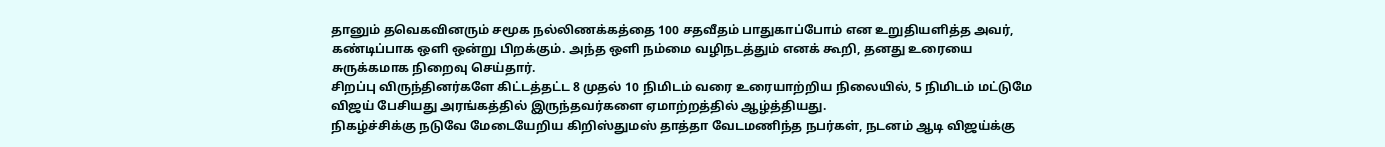தானும் தவெகவினரும் சமூக நல்லிணக்கத்தை 100 சதவீதம் பாதுகாப்போம் என உறுதியளித்த அவர், கண்டிப்பாக ஒளி ஒன்று பிறக்கும். அந்த ஒளி நம்மை வழிநடத்தும் எனக் கூறி, தனது உரையை சுருக்கமாக நிறைவு செய்தார்.
சிறப்பு விருந்தினர்களே கிட்டத்தட்ட 8 முதல் 10 நிமிடம் வரை உரையாற்றிய நிலையில், 5 நிமிடம் மட்டுமே விஜய் பேசியது அரங்கத்தில் இருந்தவர்களை ஏமாற்றத்தில் ஆழ்த்தியது.
நிகழ்ச்சிக்கு நடுவே மேடையேறிய கிறிஸ்துமஸ் தாத்தா வேடமணிந்த நபர்கள், நடனம் ஆடி விஜய்க்கு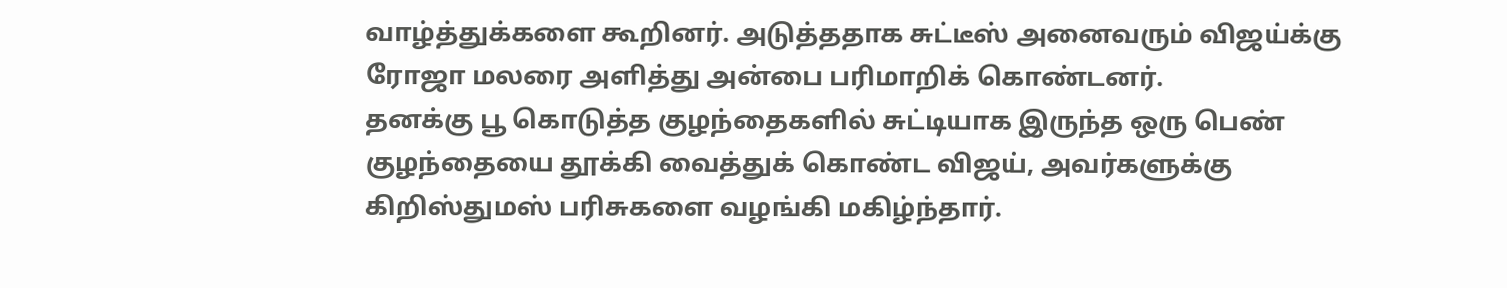வாழ்த்துக்களை கூறினர். அடுத்ததாக சுட்டீஸ் அனைவரும் விஜய்க்கு ரோஜா மலரை அளித்து அன்பை பரிமாறிக் கொண்டனர்.
தனக்கு பூ கொடுத்த குழந்தைகளில் சுட்டியாக இருந்த ஒரு பெண் குழந்தையை தூக்கி வைத்துக் கொண்ட விஜய், அவர்களுக்கு கிறிஸ்துமஸ் பரிசுகளை வழங்கி மகிழ்ந்தார்.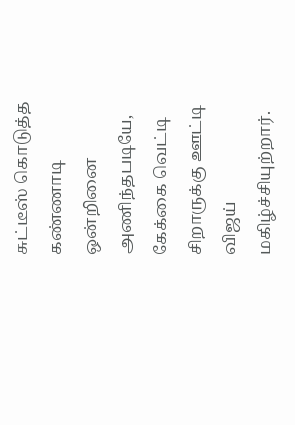சுட்டீஸ் கொடுத்த கண்ணாடி ஒன்றினை அணிந்தபடியே, கேக்கை வெட்டி சிறாருக்கு ஊட்டி விஜய் மகிழ்ச்சியுற்றார்.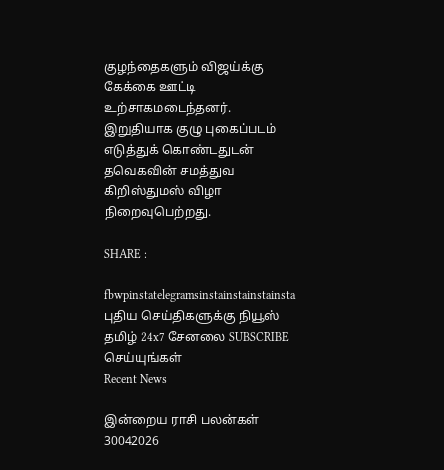குழந்தைகளும் விஜய்க்கு கேக்கை ஊட்டி உற்சாகமடைந்தனர்.
இறுதியாக குழு புகைப்படம் எடுத்துக் கொண்டதுடன் தவெகவின் சமத்துவ கிறிஸ்துமஸ் விழா நிறைவுபெற்றது.

SHARE :

fbwpinstatelegramsinstainstainstainsta
புதிய செய்திகளுக்கு நியூஸ் தமிழ் 24x7 சேனலை SUBSCRIBE செய்யுங்கள்
Recent News

இன்றைய ராசி பலன்கள் 30042026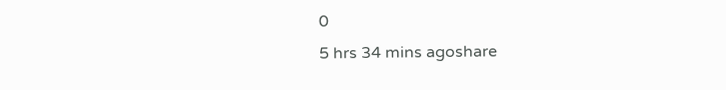0
5 hrs 34 mins agoshare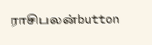ராசிபலன்button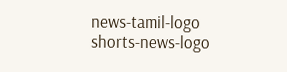news-tamil-logo
shorts-news-logo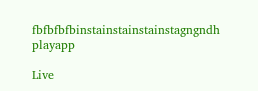fbfbfbfbinstainstainstainstagngndh
playapp

Live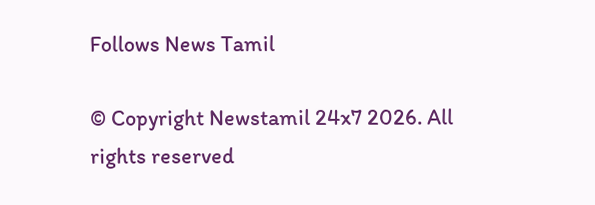Follows News Tamil

© Copyright Newstamil 24x7 2026. All rights reserved